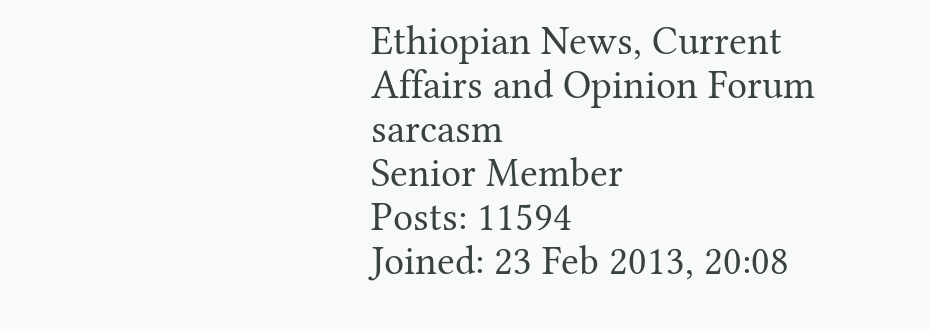Ethiopian News, Current Affairs and Opinion Forum
sarcasm
Senior Member
Posts: 11594
Joined: 23 Feb 2013, 20:08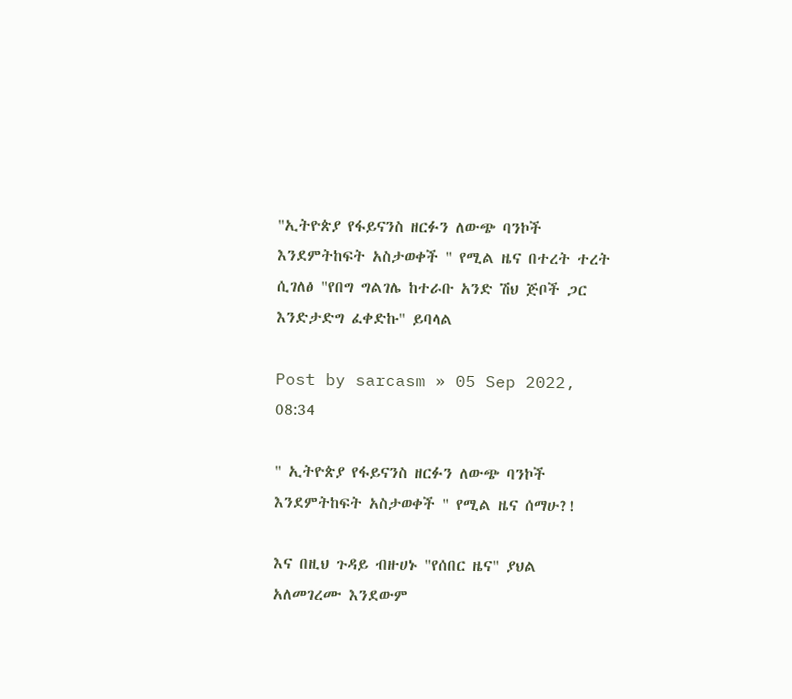"ኢትዮጵያ የፋይናንስ ዘርፉን ለውጭ ባንኮች እንደምትከፍት አስታወቀች " የሚል ዜና በተረት ተረት ሲገለፅ "የበግ ግልገሌ ከተራቡ አንድ ሽህ ጅቦች ጋር እንድታድግ ፈቀድኩ" ይባላል

Post by sarcasm » 05 Sep 2022, 08:34

" ኢትዮጵያ የፋይናንስ ዘርፉን ለውጭ ባንኮች እንደምትከፍት አስታወቀች " የሚል ዜና ሰማሁ?!

እና በዚህ ጉዳይ ብዙሀኑ "የሰበር ዜና" ያህል አለመገረሙ እንደውም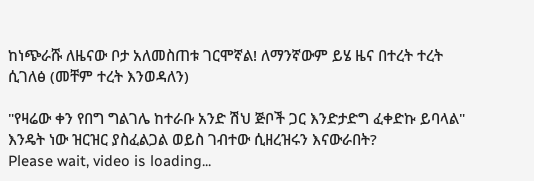ከነጭራሹ ለዜናው ቦታ አለመስጠቱ ገርሞኛል! ለማንኛውም ይሄ ዜና በተረት ተረት ሲገለፅ (መቸም ተረት እንወዳለን)

"የዛሬው ቀን የበግ ግልገሌ ከተራቡ አንድ ሽህ ጅቦች ጋር እንድታድግ ፈቀድኩ ይባላል" እንዴት ነው ዝርዝር ያስፈልጋል ወይስ ገብተው ሲዘረዝሩን እናውራበት?
Please wait, video is loading...